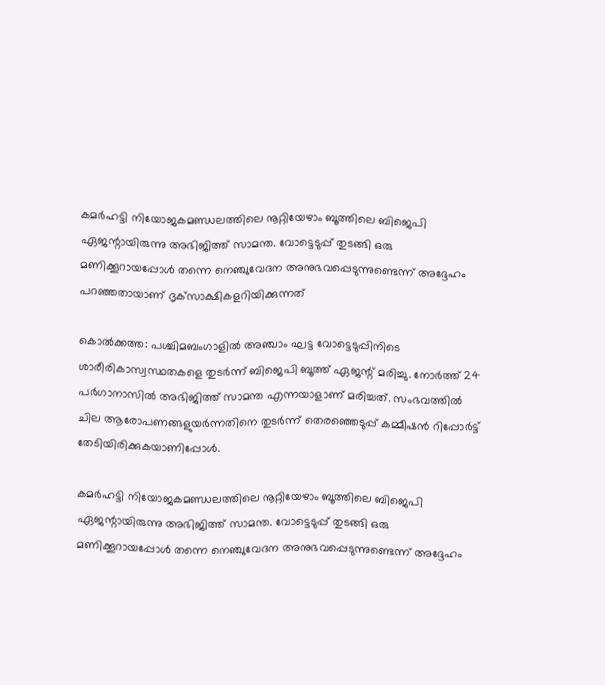കമര്‍ഹട്ടി നിയോജകമണ്ഡലത്തിലെ നൂറ്റിയേഴാം ബൂത്തിലെ ബിജെപി ഏജന്റായിരുന്നു അഭിജിത്ത് സാമന്ത. വോട്ടെടുപ്പ് തുടങ്ങി ഒരു മണിക്കൂറായപ്പോള്‍ തന്നെ നെഞ്ചുവേദന അനുഭവപ്പെടുന്നുണ്ടെന്ന് അദ്ദേഹം പറഞ്ഞതായാണ് ദൃക്‌സാക്ഷികളറിയിക്കുന്നത്

കൊല്‍ക്കത്ത: പശ്ചിമബംഗാളില്‍ അഞ്ചാം ഘട്ട വോട്ടെടുപ്പിനിടെ ശാരീരികാസ്വസ്ഥതകളെ തുടര്‍ന്ന് ബിജെപി ബൂത്ത് ഏജന്റ് മരിച്ചു. നോര്‍ത്ത് 24 പര്‍ഗാനാസില്‍ അഭിജിത്ത് സാമന്ത എന്നയാളാണ് മരിച്ചത്. സംഭവത്തില്‍ ചില ആരോപണങ്ങളുയര്‍ന്നതിനെ തുടര്‍ന്ന് തെരഞ്ഞെടുപ്പ് കമ്മീഷന്‍ റിപ്പോര്‍ട്ട് തേടിയിരിക്കുകയാണിപ്പോള്‍.

കമര്‍ഹട്ടി നിയോജകമണ്ഡലത്തിലെ നൂറ്റിയേഴാം ബൂത്തിലെ ബിജെപി ഏജന്റായിരുന്നു അഭിജിത്ത് സാമന്ത. വോട്ടെടുപ്പ് തുടങ്ങി ഒരു മണിക്കൂറായപ്പോള്‍ തന്നെ നെഞ്ചുവേദന അനുഭവപ്പെടുന്നുണ്ടെന്ന് അദ്ദേഹം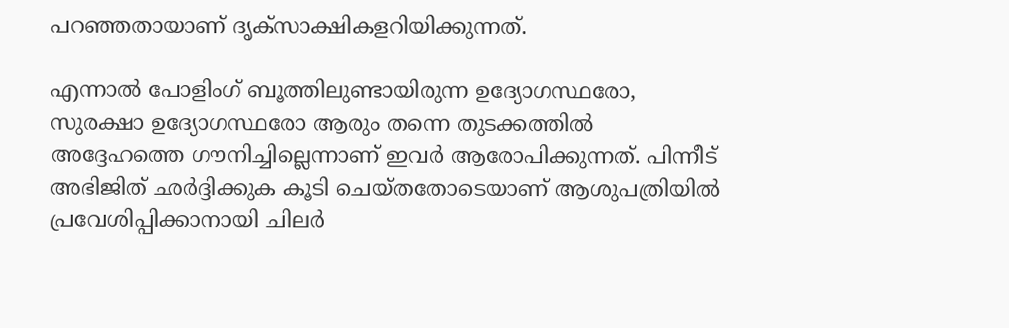പറഞ്ഞതായാണ് ദൃക്‌സാക്ഷികളറിയിക്കുന്നത്.

എന്നാല്‍ പോളിംഗ് ബൂത്തിലുണ്ടായിരുന്ന ഉദ്യോഗസ്ഥരോ, സുരക്ഷാ ഉദ്യോഗസ്ഥരോ ആരും തന്നെ തുടക്കത്തില്‍ അദ്ദേഹത്തെ ഗൗനിച്ചില്ലെന്നാണ് ഇവര്‍ ആരോപിക്കുന്നത്. പിന്നീട് അഭിജിത് ഛര്‍ദ്ദിക്കുക കൂടി ചെയ്തതോടെയാണ് ആശുപത്രിയില്‍ പ്രവേശിപ്പിക്കാനായി ചിലര്‍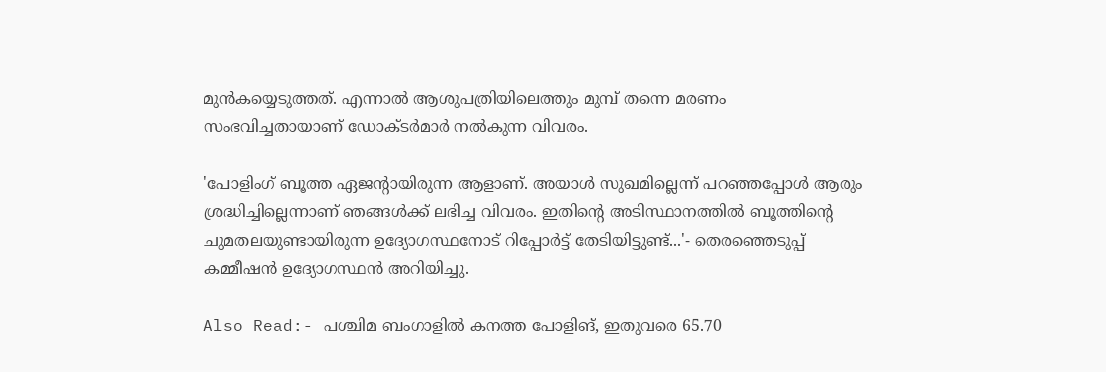മുന്‍കയ്യെടുത്തത്. എന്നാല്‍ ആശുപത്രിയിലെത്തും മുമ്പ് തന്നെ മരണം സംഭവിച്ചതായാണ് ഡോക്ടര്‍മാര്‍ നല്‍കുന്ന വിവരം.

'പോളിംഗ് ബൂത്ത ഏജന്റായിരുന്ന ആളാണ്. അയാള്‍ സുഖമില്ലെന്ന് പറഞ്ഞപ്പോള്‍ ആരും ശ്രദ്ധിച്ചില്ലെന്നാണ് ഞങ്ങള്‍ക്ക് ലഭിച്ച വിവരം. ഇതിന്റെ അടിസ്ഥാനത്തില്‍ ബൂത്തിന്റെ ചുമതലയുണ്ടായിരുന്ന ഉദ്യോഗസ്ഥനോട് റിപ്പോര്‍ട്ട് തേടിയിട്ടുണ്ട്...'- തെരഞ്ഞെടുപ്പ് കമ്മീഷന്‍ ഉദ്യോഗസ്ഥന്‍ അറിയിച്ചു.

Also Read:- പശ്ചിമ ബംഗാളിൽ കനത്ത പോളിങ്, ഇതുവരെ 65.70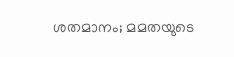ശതമാനം; മമതയുടെ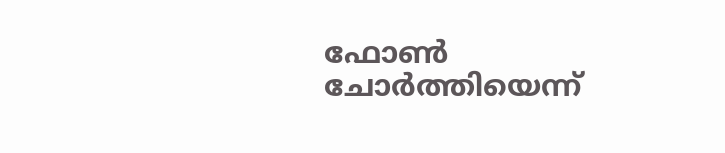ഫോൺ ചോർത്തിയെന്ന്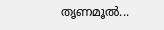തൃണമൂൽ...